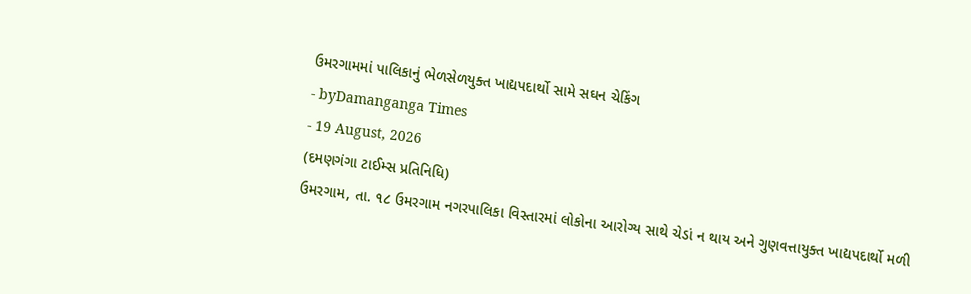ઉમરગામમાં પાલિકાનું ભેળસેળયુક્ત ખાદ્યપદાર્થો સામે સઘન ચેકિંગ
- byDamanganga Times
- 19 August, 2026
(દમણગંગા ટાઈમ્સ પ્રતિનિધિ)
ઉમરગામ, તા. ૧૮ ઉમરગામ નગરપાલિકા વિસ્તારમાં લોકોના આરોગ્ય સાથે ચેડાં ન થાય અને ગુણવત્તાયુક્ત ખાદ્યપદાર્થો મળી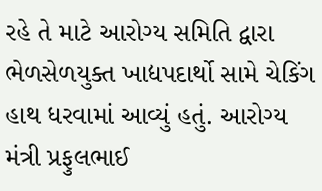રહે તે માટે આરોગ્ય સમિતિ દ્વારા ભેળસેળયુક્ત ખાદ્યપદાર્થો સામે ચેકિંગ હાથ ધરવામાં આવ્યું હતું. આરોગ્ય મંત્રી પ્રફુલભાઈ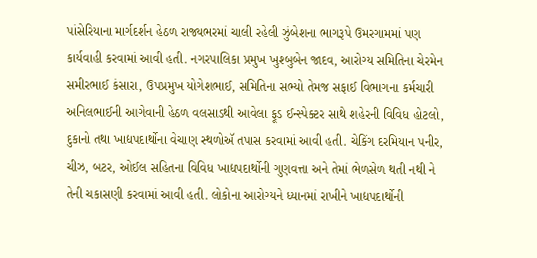પાંસેરિયાના માર્ગદર્શન હેઠળ રાજ્યભરમાં ચાલી રહેલી ઝુંબેશના ભાગરૂપે ઉમરગામમાં પણ કાર્યવાહી કરવામાં આવી હતી. નગરપાલિકા પ્રમુખ ખુશ્બુબેન જાદવ, આરોગ્ય સમિતિના ચેરમેન સમીરભાઈ કંસારા, ઉપપ્રમુખ યોગેશભાઈ, સમિતિના સભ્યો તેમજ સફાઈ વિભાગના કર્મચારી અનિલભાઈની આગેવાની હેઠળ વલસાડથી આવેલા ફૂડ ઈન્સ્પેક્ટર સાથે શહેરની વિવિધ હોટલો, દુકાનો તથા ખાદ્યપદાર્થોના વેચાણ સ્થળોઍ તપાસ કરવામાં આવી હતી. ચેકિંગ દરમિયાન પનીર, ચીઝ, બટર, ઓઈલ સહિતના વિવિધ ખાદ્યપદાર્થોની ગુણવત્તા અને તેમાં ભેળસેળ થતી નથી ને તેની ચકાસણી કરવામાં આવી હતી. લોકોના આરોગ્યને ધ્યાનમાં રાખીને ખાદ્યપદાર્થોની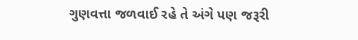ગુણવત્તા જળવાઈ રહે તે અંગે પણ જરૂરી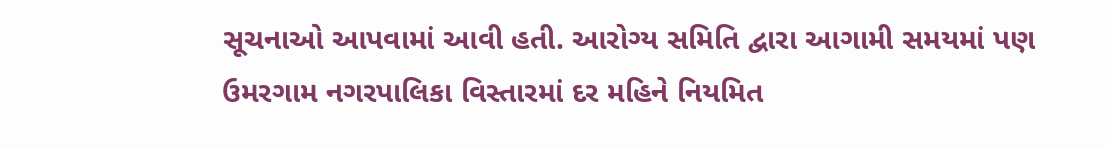સૂચનાઓ આપવામાં આવી હતી. આરોગ્ય સમિતિ દ્વારા આગામી સમયમાં પણ ઉમરગામ નગરપાલિકા વિસ્તારમાં દર મહિને નિયમિત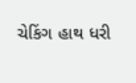ચેકિંગ હાથ ધરી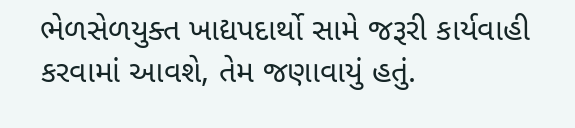ભેળસેળયુક્ત ખાદ્યપદાર્થો સામે જરૂરી કાર્યવાહી કરવામાં આવશે, તેમ જણાવાયું હતું.